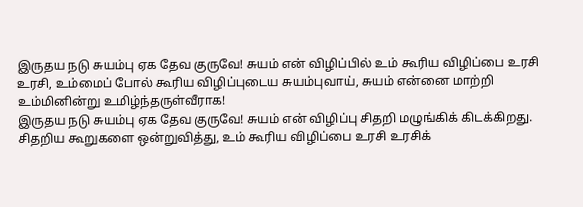இருதய நடு சுயம்பு ஏக தேவ குருவே! சுயம் என் விழிப்பில் உம் கூரிய விழிப்பை உரசி உரசி, உம்மைப் போல் கூரிய விழிப்புடைய சுயம்புவாய், சுயம் என்னை மாற்றி உம்மினின்று உமிழ்ந்தருள்வீராக!
இருதய நடு சுயம்பு ஏக தேவ குருவே! சுயம் என் விழிப்பு சிதறி மழுங்கிக் கிடக்கிறது. சிதறிய கூறுகளை ஒன்றுவித்து, உம் கூரிய விழிப்பை உரசி உரசிக்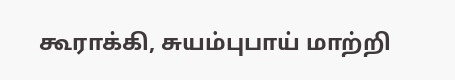கூராக்கி, சுயம்புபாய் மாற்றி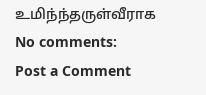உமிந்ந்தருள்வீராக
No comments:
Post a Comment